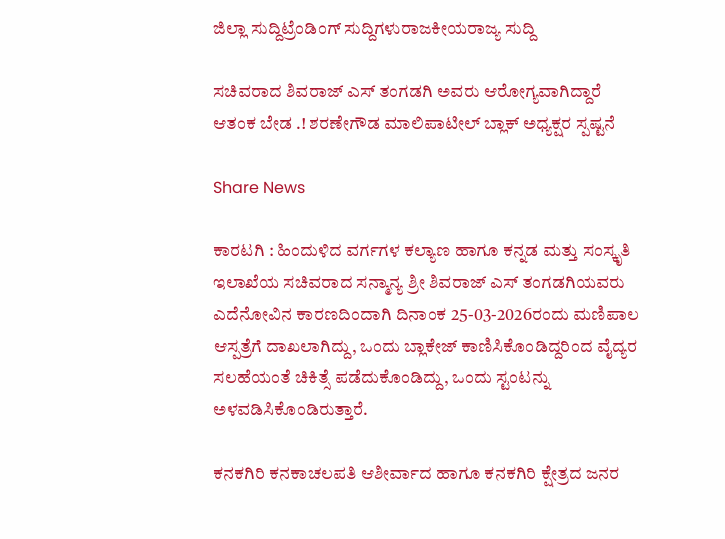ಜಿಲ್ಲಾ ಸುದ್ದಿಟ್ರೆಂಡಿಂಗ್ ಸುದ್ದಿಗಳುರಾಜಕೀಯರಾಜ್ಯ ಸುದ್ದಿ

ಸಚಿವರಾದ ಶಿವರಾಜ್ ಎಸ್ ತಂಗಡಗಿ ಅವರು ಆರೋಗ್ಯವಾಗಿದ್ದಾರೆ ಆತಂಕ ಬೇಡ .! ಶರಣೇಗೌಡ ಮಾಲಿಪಾಟೀಲ್ ಬ್ಲಾಕ್ ಅಧ್ಯಕ್ಷರ ಸ್ಪಷ್ಟನೆ

Share News

ಕಾರಟಗಿ : ಹಿಂದುಳಿದ ವರ್ಗಗಳ ಕಲ್ಯಾಣ ಹಾಗೂ ಕನ್ನಡ ಮತ್ತು ಸಂಸ್ಕೃತಿ ಇಲಾಖೆಯ ಸಚಿವರಾದ ಸನ್ಮಾನ್ಯ ಶ್ರೀ ಶಿವರಾಜ್ ಎಸ್ ತಂಗಡಗಿಯವರು ಎದೆನೋವಿನ ಕಾರಣದಿಂದಾಗಿ ದಿನಾಂಕ 25-03-2026ರಂದು ಮಣಿಪಾಲ ಆಸ್ಪತ್ರೆಗೆ ದಾಖಲಾಗಿದ್ದು, ಒಂದು ಬ್ಲಾಕೇಜ್ ಕಾಣಿಸಿಕೊಂಡಿದ್ದರಿಂದ ವೈದ್ಯರ ಸಲಹೆಯಂತೆ ಚಿಕಿತ್ಸೆ ಪಡೆದುಕೊಂಡಿದ್ದು, ಒಂದು ಸ್ಟಂಟನ್ನು ಅಳವಡಿಸಿಕೊಂಡಿರುತ್ತಾರೆ.

ಕನಕಗಿರಿ ಕನಕಾಚಲಪತಿ ಆಶೀರ್ವಾದ ಹಾಗೂ ಕನಕಗಿರಿ ಕ್ಷೇತ್ರದ ಜನರ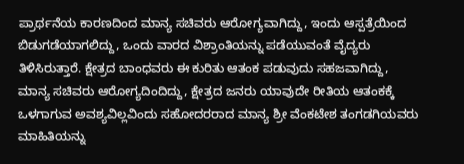ಪ್ರಾರ್ಥನೆಯ ಕಾರಣದಿಂದ ಮಾನ್ಯ ಸಚಿವರು ಆರೋಗ್ಯವಾಗಿದ್ದು, ಇಂದು ಆಸ್ಪತ್ರೆಯಿಂದ ಬಿಡುಗಡೆಯಾಗಲಿದ್ದು, ಒಂದು ವಾರದ ವಿಶ್ರಾಂತಿಯನ್ನು ಪಡೆಯುವಂತೆ ವೈದ್ಯರು ತಿಳಿಸಿರುತ್ತಾರೆ. ಕ್ಷೇತ್ರದ ಬಾಂಧವರು ಈ ಕುರಿತು ಆತಂಕ ಪಡುವುದು ಸಹಜವಾಗಿದ್ದು, ಮಾನ್ಯ ಸಚಿವರು ಆರೋಗ್ಯದಿಂದಿದ್ದು, ಕ್ಷೇತ್ರದ ಜನರು ಯಾವುದೇ ರೀತಿಯ ಆತಂಕಕ್ಕೆ ಒಳಗಾಗುವ ಅವಶ್ಯವಿಲ್ಲವಿಂದು ಸಹೋದರರಾದ ಮಾನ್ಯ ಶ್ರೀ ವೆಂಕಟೇಶ ತಂಗಡಗಿಯವರು ಮಾಹಿತಿಯನ್ನು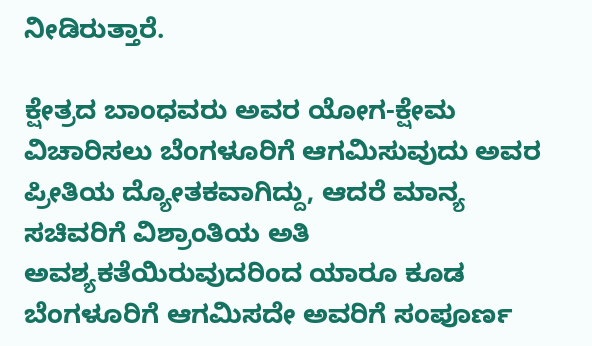ನೀಡಿರುತ್ತಾರೆ.

ಕ್ಷೇತ್ರದ ಬಾಂಧವರು ಅವರ ಯೋಗ-ಕ್ಷೇಮ ವಿಚಾರಿಸಲು ಬೆಂಗಳೂರಿಗೆ ಆಗಮಿಸುವುದು ಅವರ ಪ್ರೀತಿಯ ದ್ಯೋತಕವಾಗಿದ್ದು, ಆದರೆ ಮಾನ್ಯ ಸಚಿವರಿಗೆ ವಿಶ್ರಾಂತಿಯ ಅತಿ ಅವಶ್ಯಕತೆಯಿರುವುದರಿಂದ ಯಾರೂ ಕೂಡ ಬೆಂಗಳೂರಿಗೆ ಆಗಮಿಸದೇ ಅವರಿಗೆ ಸಂಪೂರ್ಣ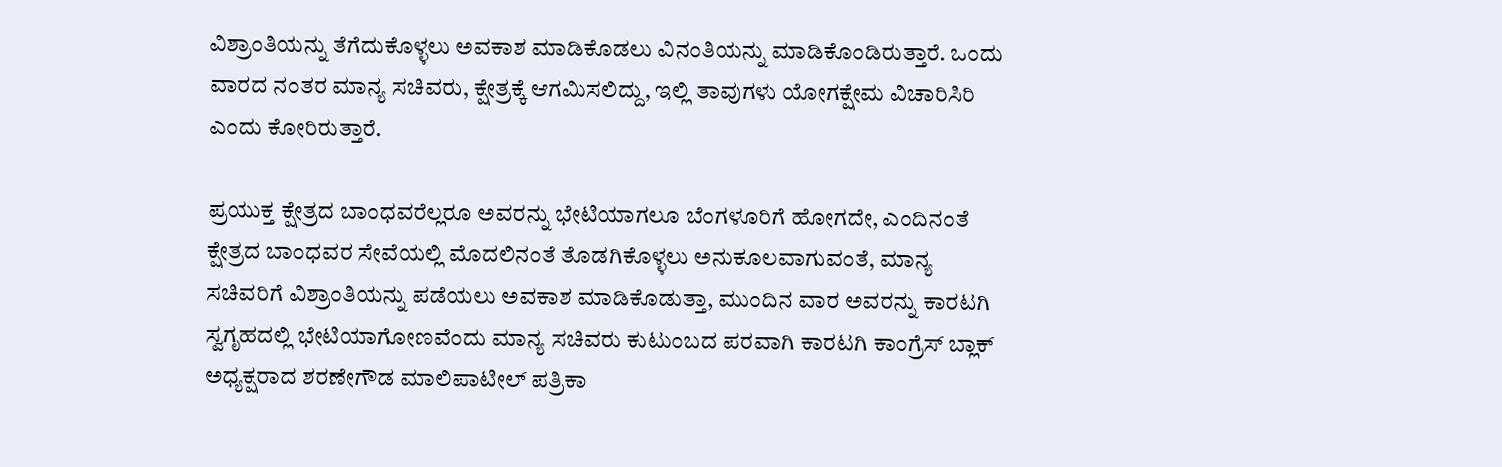ವಿಶ್ರಾಂತಿಯನ್ನು ತೆಗೆದುಕೊಳ್ಳಲು ಅವಕಾಶ ಮಾಡಿಕೊಡಲು ವಿನಂತಿಯನ್ನು ಮಾಡಿಕೊಂಡಿರುತ್ತಾರೆ. ಒಂದು ವಾರದ ನಂತರ ಮಾನ್ಯ ಸಚಿವರು, ಕ್ಷೇತ್ರಕ್ಕೆ ಆಗಮಿಸಲಿದ್ದು, ಇಲ್ಲಿ ತಾವುಗಳು ಯೋಗಕ್ಷೇಮ ವಿಚಾರಿಸಿರಿ ಎಂದು ಕೋರಿರುತ್ತಾರೆ.

ಪ್ರಯುಕ್ತ ಕ್ಷೇತ್ರದ ಬಾಂಧವರೆಲ್ಲರೂ ಅವರನ್ನು ಭೇಟಿಯಾಗಲೂ ಬೆಂಗಳೂರಿಗೆ ಹೋಗದೇ, ಎಂದಿನಂತೆ ಕ್ಷೇತ್ರದ ಬಾಂಧವರ ಸೇವೆಯಲ್ಲಿ ಮೊದಲಿನಂತೆ ತೊಡಗಿಕೊಳ್ಳಲು ಅನುಕೂಲವಾಗುವಂತೆ, ಮಾನ್ಯ ಸಚಿವರಿಗೆ ವಿಶ್ರಾಂತಿಯನ್ನು ಪಡೆಯಲು ಅವಕಾಶ ಮಾಡಿಕೊಡುತ್ತಾ, ಮುಂದಿನ ವಾರ ಅವರನ್ನು ಕಾರಟಗಿ ಸ್ವಗೃಹದಲ್ಲಿ ಭೇಟಿಯಾಗೋಣವೆಂದು ಮಾನ್ಯ ಸಚಿವರು ಕುಟುಂಬದ ಪರವಾಗಿ ಕಾರಟಗಿ ಕಾಂಗ್ರೆಸ್ ಬ್ಲಾಕ್ ಅಧ್ಯಕ್ಷರಾದ ಶರಣೇಗೌಡ ಮಾಲಿಪಾಟೀಲ್ ಪತ್ರಿಕಾ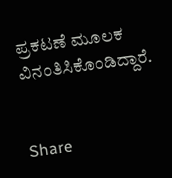ಪ್ರಕಟಣೆ ಮೂಲಕ ವಿನಂತಿಸಿಕೊಂಡಿದ್ದಾರೆ.


Share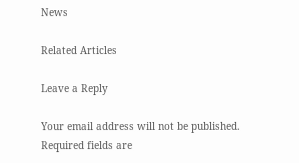News

Related Articles

Leave a Reply

Your email address will not be published. Required fields are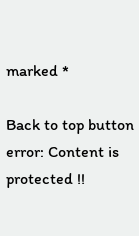marked *

Back to top button
error: Content is protected !!